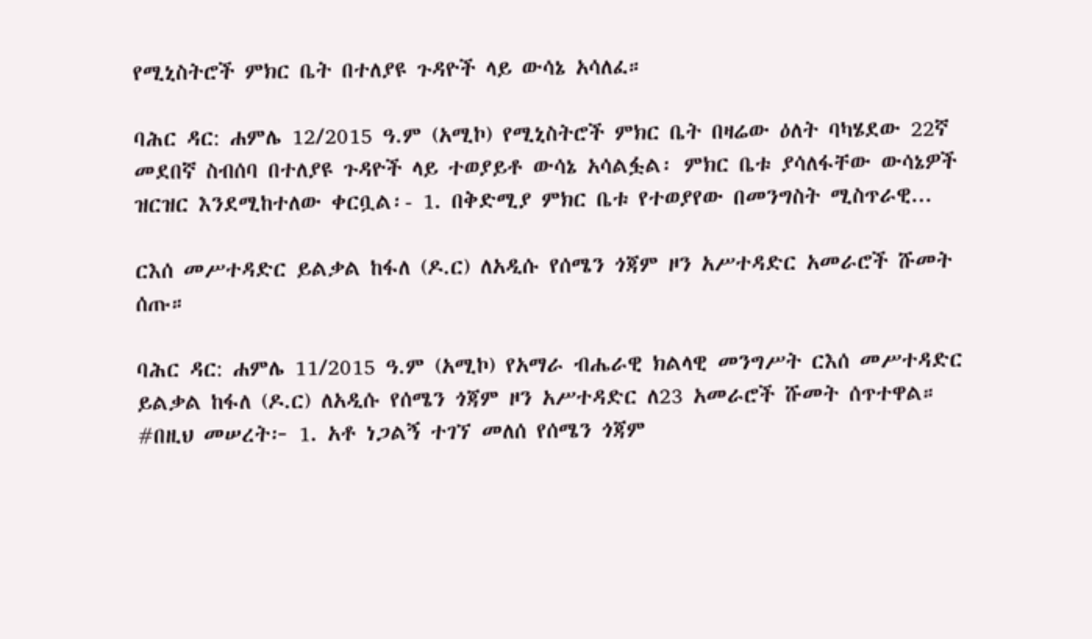የሚኒስትሮች ምክር ቤት በተለያዩ ጉዳዮች ላይ ውሳኔ አሳለፈ።

ባሕር ዳር: ሐምሌ 12/2015 ዓ.ም (አሚኮ) የሚኒስትሮች ምክር ቤት በዛሬው ዕለት ባካሄደው 22ኛ መደበኛ ስብሰባ በተለያዩ ጉዳዮች ላይ ተወያይቶ ውሳኔ አሳልፏል፡ ምክር ቤቱ ያሳለፋቸው ውሳኔዎች ዝርዝር እንደሚከተለው ቀርቧል፡- 1. በቅድሚያ ምክር ቤቱ የተወያየው በመንግስት ሚስጥራዊ...

ርእሰ መሥተዳድር ይልቃል ከፋለ (ዶ.ር) ለአዲሱ የሰሜን ጎጃም ዞን አሥተዳድር አመራሮች ሹመት ሰጡ።

ባሕር ዳር: ሐምሌ 11/2015 ዓ.ም (አሚኮ) የአማራ ብሔራዊ ክልላዊ መንግሥት ርእሰ መሥተዳድር ይልቃል ከፋለ (ዶ.ር) ለአዲሱ የሰሜን ጎጃም ዞን አሥተዳድር ለ23 አመራሮች ሹመት ሰጥተዋል። #በዚህ መሠረት፦ 1. አቶ ነጋልኝ ተገኘ መለሰ የሰሜን ጎጃም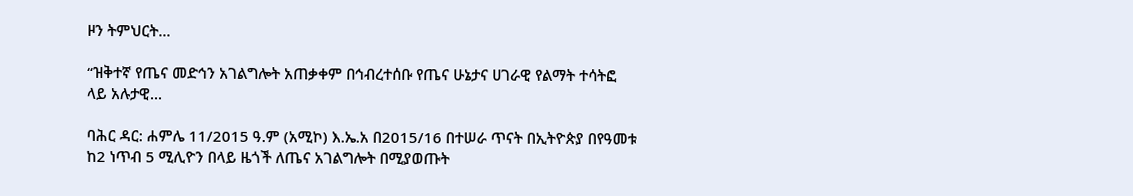ዞን ትምህርት...

“ዝቅተኛ የጤና መድኅን አገልግሎት አጠቃቀም በኅብረተሰቡ የጤና ሁኔታና ሀገራዊ የልማት ተሳትፎ ላይ አሉታዊ...

ባሕር ዳር: ሐምሌ 11/2015 ዓ.ም (አሚኮ) እ.ኤ.አ በ2015/16 በተሠራ ጥናት በኢትዮጵያ በየዓመቱ ከ2 ነጥብ 5 ሚሊዮን በላይ ዜጎች ለጤና አገልግሎት በሚያወጡት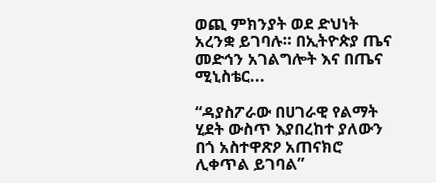ወጪ ምክንያት ወደ ድህነት አረንቋ ይገባሉ። በኢትዮጵያ ጤና መድኅን አገልግሎት እና በጤና ሚኒስቴር...

“ዳያስፖራው በሀገራዊ የልማት ሂደት ውስጥ እያበረከተ ያለውን በጎ አስተዋጽዖ አጠናክሮ ሊቀጥል ይገባል”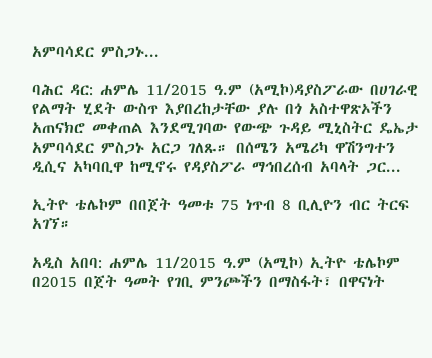አምባሳደር ምስጋኑ...

ባሕር ዳር: ሐምሌ 11/2015 ዓ.ም (አሚኮ)ዳያስፖራው በሀገራዊ የልማት ሂደት ውስጥ እያበረከታቸው ያሉ በጎ አስተዋጽኦችን አጠናክሮ መቀጠል እንደሚገባው የውጭ ጉዳይ ሚኒስትር ዴኤታ አምባሳደር ምስጋኑ አርጋ ገለጹ። በሰሜን አሜሪካ ዋሽንግተን ዲሲና አካባቢዋ ከሚኖሩ የዳያስፖራ ማኅበረሰብ አባላት ጋር...

ኢትዮ ቴሌኮም በበጀት ዓመቱ 75 ነጥብ 8 ቢሊዮን ብር ትርፍ አገኘ።

አዲስ አበባ: ሐምሌ 11/2015 ዓ.ም (አሚኮ) ኢትዮ ቴሌኮም በ2015 በጀት ዓመት የገቢ ምንጮችን በማስፋት፣ በዋናነት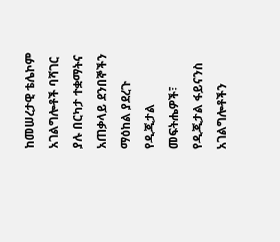ከመሠረታዊ ቴሌኮም አገልግሎቶች ባሻገር ያሉ በርካታ ተቋማትና አጠቃላይ ደንበኞችን ማዕከል ያደረጉ የዲጂታል መፍትሔዎች፣ የዲጂታል ፋይናንስ አገልግሎቶችን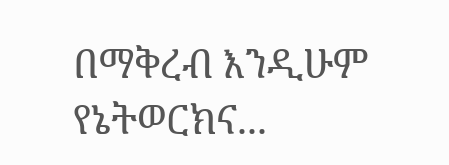በማቅረብ እንዲሁም የኔትወርክና...